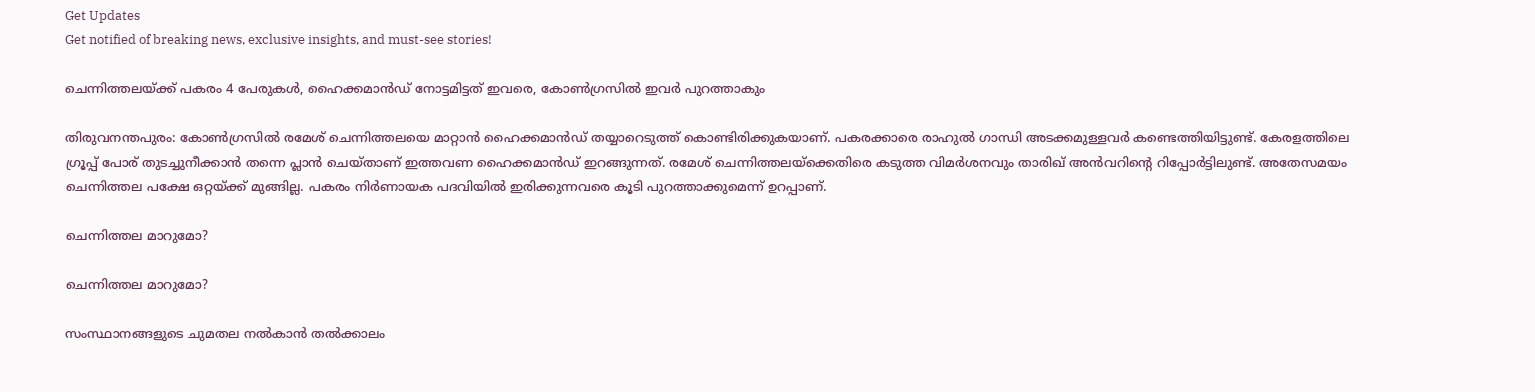Get Updates
Get notified of breaking news, exclusive insights, and must-see stories!

ചെന്നിത്തലയ്ക്ക് പകരം 4 പേരുകള്‍, ഹൈക്കമാന്‍ഡ് നോട്ടമിട്ടത് ഇവരെ, കോണ്‍ഗ്രസില്‍ ഇവര്‍ പുറത്താകും

തിരുവനന്തപുരം: കോണ്‍ഗ്രസില്‍ രമേശ് ചെന്നിത്തലയെ മാറ്റാന്‍ ഹൈക്കമാന്‍ഡ് തയ്യാറെടുത്ത് കൊണ്ടിരിക്കുകയാണ്. പകരക്കാരെ രാഹുല്‍ ഗാന്ധി അടക്കമുള്ളവര്‍ കണ്ടെത്തിയിട്ടുണ്ട്. കേരളത്തിലെ ഗ്രൂപ്പ് പോര് തുടച്ചുനീക്കാന്‍ തന്നെ പ്ലാന്‍ ചെയ്താണ് ഇത്തവണ ഹൈക്കമാന്‍ഡ് ഇറങ്ങുന്നത്. രമേശ് ചെന്നിത്തലയ്‌ക്കെതിരെ കടുത്ത വിമര്‍ശനവും താരിഖ് അന്‍വറിന്റെ റിപ്പോര്‍ട്ടിലുണ്ട്. അതേസമയം ചെന്നിത്തല പക്ഷേ ഒറ്റയ്ക്ക് മുങ്ങില്ല. പകരം നിര്‍ണായക പദവിയില്‍ ഇരിക്കുന്നവരെ കൂടി പുറത്താക്കുമെന്ന് ഉറപ്പാണ്.

ചെന്നിത്തല മാറുമോ?

ചെന്നിത്തല മാറുമോ?

സംസ്ഥാനങ്ങളുടെ ചുമതല നല്‍കാന്‍ തല്‍ക്കാലം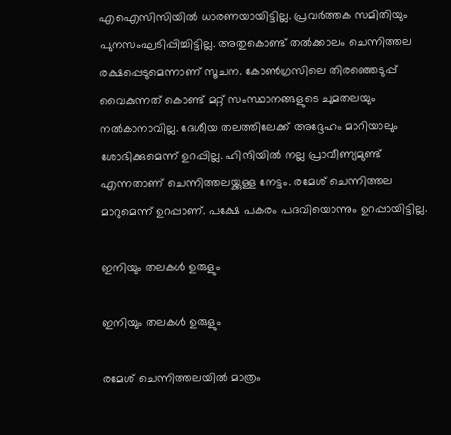എഐസിസിയില്‍ ധാരണയായിട്ടില്ല. പ്രവര്‍ത്തക സമിതിയും പുനസംഘടിപ്പിച്ചിട്ടില്ല. അതുകൊണ്ട് തല്‍ക്കാലം ചെന്നിത്തല രക്ഷപ്പെടുമെന്നാണ് സൂചന. കോണ്‍ഗ്രസിലെ തിരഞ്ഞെടുപ്പ് വൈകുന്നത് കൊണ്ട് മറ്റ് സംസ്ഥാനങ്ങളുടെ ചുമതലയും നല്‍കാനാവില്ല. ദേശീയ തലത്തിലേക്ക് അദ്ദേഹം മാറിയാലും ശോഭിക്കുമെന്ന് ഉറപ്പില്ല. ഹിന്ദിയില്‍ നല്ല പ്രാവീണ്യമുണ്ട് എന്നതാണ് ചെന്നിത്തലയ്ക്കുള്ള നേട്ടം. രമേശ് ചെന്നിത്തല മാറുമെന്ന് ഉറപ്പാണ്. പക്ഷേ പകരം പദവിയൊന്നും ഉറപ്പായിട്ടില്ല.

ഇനിയും തലകള്‍ ഉരുളും

ഇനിയും തലകള്‍ ഉരുളും

രമേശ് ചെന്നിത്തലയില്‍ മാത്രം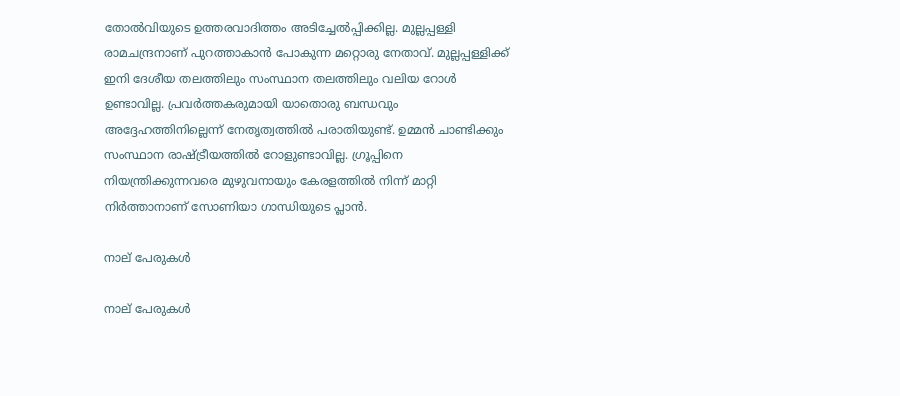തോല്‍വിയുടെ ഉത്തരവാദിത്തം അടിച്ചേല്‍പ്പിക്കില്ല. മുല്ലപ്പള്ളി രാമചന്ദ്രനാണ് പുറത്താകാന്‍ പോകുന്ന മറ്റൊരു നേതാവ്. മുല്ലപ്പള്ളിക്ക് ഇനി ദേശീയ തലത്തിലും സംസ്ഥാന തലത്തിലും വലിയ റോള്‍ ഉണ്ടാവില്ല. പ്രവര്‍ത്തകരുമായി യാതൊരു ബന്ധവും അദ്ദേഹത്തിനില്ലെന്ന് നേതൃത്വത്തില്‍ പരാതിയുണ്ട്. ഉമ്മന്‍ ചാണ്ടിക്കും സംസ്ഥാന രാഷ്ട്രീയത്തില്‍ റോളുണ്ടാവില്ല. ഗ്രൂപ്പിനെ നിയന്ത്രിക്കുന്നവരെ മുഴുവനായും കേരളത്തില്‍ നിന്ന് മാറ്റി നിര്‍ത്താനാണ് സോണിയാ ഗാന്ധിയുടെ പ്ലാന്‍.

നാല് പേരുകള്‍

നാല് പേരുകള്‍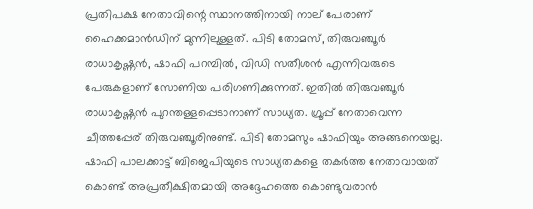പ്രതിപക്ഷ നേതാവിന്റെ സ്ഥാനത്തിനായി നാല് പേരാണ് ഹൈക്കമാന്‍ഡിന് മുന്നിലുള്ളത്. പിടി തോമസ്, തിരുവഞ്ചൂര്‍ രാധാകൃഷ്ണന്‍, ഷാഫി പറമ്പില്‍, വിഡി സതീശന്‍ എന്നിവരുടെ പേരുകളാണ് സോണിയ പരിഗണിക്കുന്നത്. ഇതില്‍ തിരുവഞ്ചൂര്‍ രാധാകൃഷ്ണന്‍ പുറന്തള്ളപ്പെടാനാണ് സാധ്യത. ഗ്രൂപ്പ് നേതാവെന്ന ചീത്തപ്പേര് തിരുവഞ്ചൂരിനുണ്ട്. പിടി തോമസും ഷാഫിയും അങ്ങനെയല്ല. ഷാഫി പാലക്കാട്ട് ബിജെപിയുടെ സാധ്യതകളെ തകര്‍ത്ത നേതാവായത് കൊണ്ട് അപ്രതീക്ഷിതമായി അദ്ദേഹത്തെ കൊണ്ടുവരാന്‍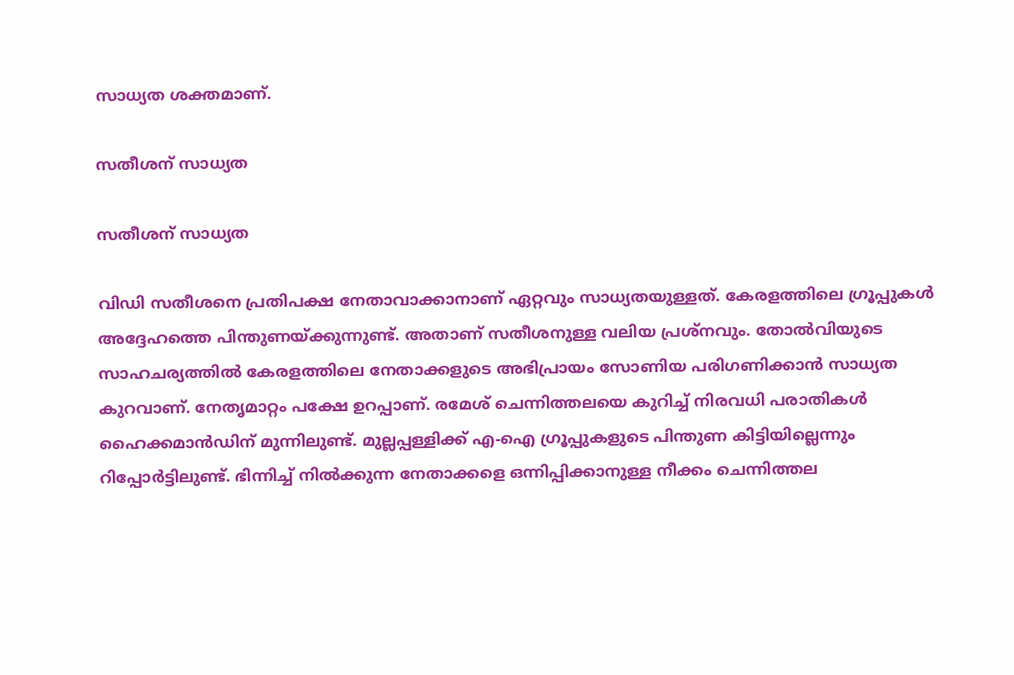സാധ്യത ശക്തമാണ്.

സതീശന് സാധ്യത

സതീശന് സാധ്യത

വിഡി സതീശനെ പ്രതിപക്ഷ നേതാവാക്കാനാണ് ഏറ്റവും സാധ്യതയുള്ളത്. കേരളത്തിലെ ഗ്രൂപ്പുകള്‍ അദ്ദേഹത്തെ പിന്തുണയ്ക്കുന്നുണ്ട്. അതാണ് സതീശനുള്ള വലിയ പ്രശ്‌നവും. തോല്‍വിയുടെ സാഹചര്യത്തില്‍ കേരളത്തിലെ നേതാക്കളുടെ അഭിപ്രായം സോണിയ പരിഗണിക്കാന്‍ സാധ്യത കുറവാണ്. നേതൃമാറ്റം പക്ഷേ ഉറപ്പാണ്. രമേശ് ചെന്നിത്തലയെ കുറിച്ച് നിരവധി പരാതികള്‍ ഹൈക്കമാന്‍ഡിന് മുന്നിലുണ്ട്. മുല്ലപ്പള്ളിക്ക് എ-ഐ ഗ്രൂപ്പുകളുടെ പിന്തുണ കിട്ടിയില്ലെന്നും റിപ്പോര്‍ട്ടിലുണ്ട്. ഭിന്നിച്ച് നില്‍ക്കുന്ന നേതാക്കളെ ഒന്നിപ്പിക്കാനുള്ള നീക്കം ചെന്നിത്തല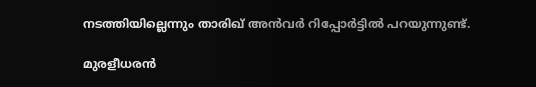നടത്തിയില്ലെന്നും താരിഖ് അന്‍വര്‍ റിപ്പോര്‍ട്ടില്‍ പറയുന്നുണ്ട്.

മുരളീധരന്‍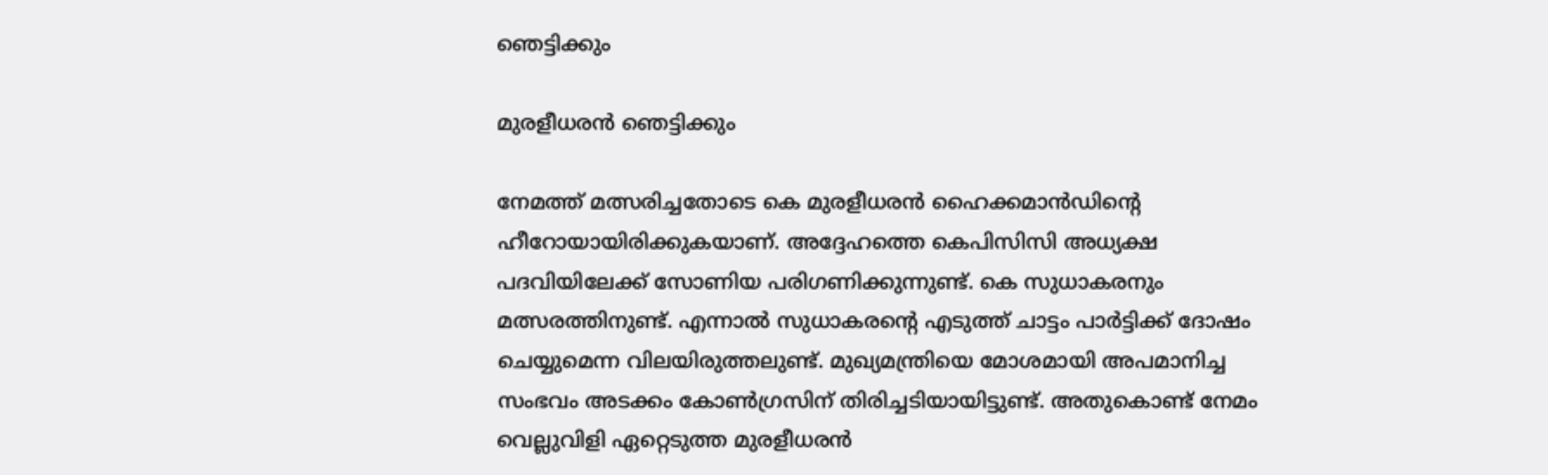ഞെട്ടിക്കും

മുരളീധരന്‍ ഞെട്ടിക്കും

നേമത്ത് മത്സരിച്ചതോടെ കെ മുരളീധരന്‍ ഹൈക്കമാന്‍ഡിന്റെ ഹീറോയായിരിക്കുകയാണ്. അദ്ദേഹത്തെ കെപിസിസി അധ്യക്ഷ പദവിയിലേക്ക് സോണിയ പരിഗണിക്കുന്നുണ്ട്. കെ സുധാകരനും മത്സരത്തിനുണ്ട്. എന്നാല്‍ സുധാകരന്റെ എടുത്ത് ചാട്ടം പാര്‍ട്ടിക്ക് ദോഷം ചെയ്യുമെന്ന വിലയിരുത്തലുണ്ട്. മുഖ്യമന്ത്രിയെ മോശമായി അപമാനിച്ച സംഭവം അടക്കം കോണ്‍ഗ്രസിന് തിരിച്ചടിയായിട്ടുണ്ട്. അതുകൊണ്ട് നേമം വെല്ലുവിളി ഏറ്റെടുത്ത മുരളീധരന്‍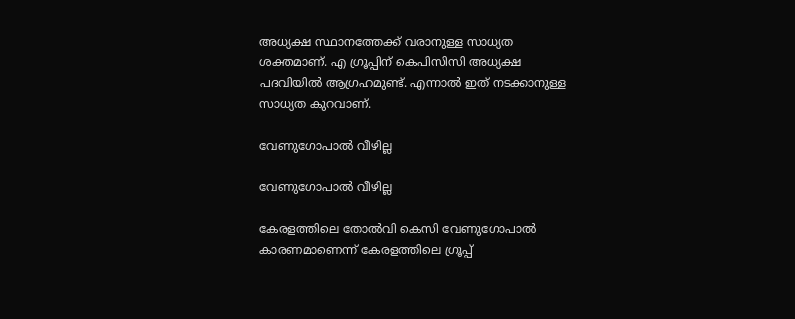അധ്യക്ഷ സ്ഥാനത്തേക്ക് വരാനുള്ള സാധ്യത ശക്തമാണ്. എ ഗ്രൂപ്പിന് കെപിസിസി അധ്യക്ഷ പദവിയില്‍ ആഗ്രഹമുണ്ട്. എന്നാല്‍ ഇത് നടക്കാനുള്ള സാധ്യത കുറവാണ്.

വേണുഗോപാല്‍ വീഴില്ല

വേണുഗോപാല്‍ വീഴില്ല

കേരളത്തിലെ തോല്‍വി കെസി വേണുഗോപാല്‍ കാരണമാണെന്ന് കേരളത്തിലെ ഗ്രൂപ്പ്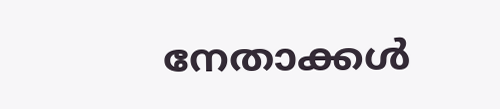നേതാക്കള്‍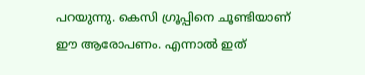പറയുന്നു. കെസി ഗ്രൂപ്പിനെ ചൂണ്ടിയാണ് ഈ ആരോപണം. എന്നാല്‍ ഇത്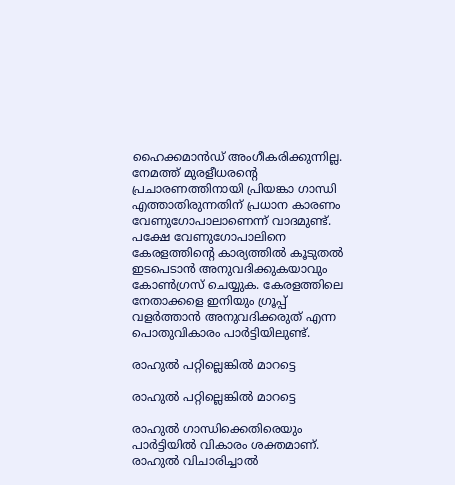ഹൈക്കമാന്‍ഡ് അംഗീകരിക്കുന്നില്ല. നേമത്ത് മുരളീധരന്റെ പ്രചാരണത്തിനായി പ്രിയങ്കാ ഗാന്ധി എത്താതിരുന്നതിന് പ്രധാന കാരണം വേണുഗോപാലാണെന്ന് വാദമുണ്ട്. പക്ഷേ വേണുഗോപാലിനെ കേരളത്തിന്റെ കാര്യത്തില്‍ കൂടുതല്‍ ഇടപെടാന്‍ അനുവദിക്കുകയാവും കോണ്‍ഗ്രസ് ചെയ്യുക. കേരളത്തിലെ നേതാക്കളെ ഇനിയും ഗ്രൂപ്പ് വളര്‍ത്താന്‍ അനുവദിക്കരുത് എന്ന പൊതുവികാരം പാര്‍ട്ടിയിലുണ്ട്.

രാഹുല്‍ പറ്റില്ലെങ്കില്‍ മാറട്ടെ

രാഹുല്‍ പറ്റില്ലെങ്കില്‍ മാറട്ടെ

രാഹുല്‍ ഗാന്ധിക്കെതിരെയും പാര്‍ട്ടിയില്‍ വികാരം ശക്തമാണ്. രാഹുല്‍ വിചാരിച്ചാല്‍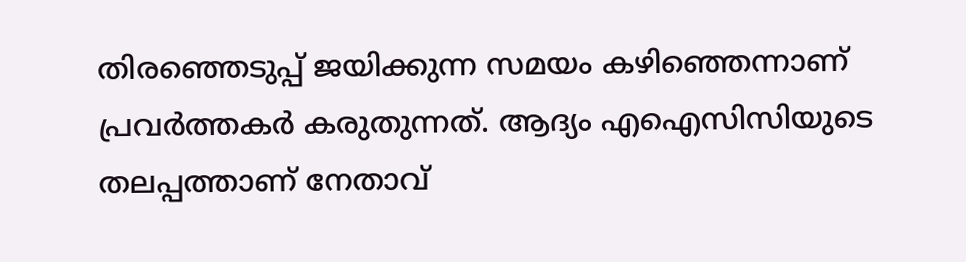തിരഞ്ഞെടുപ്പ് ജയിക്കുന്ന സമയം കഴിഞ്ഞെന്നാണ് പ്രവര്‍ത്തകര്‍ കരുതുന്നത്. ആദ്യം എഐസിസിയുടെ തലപ്പത്താണ് നേതാവ്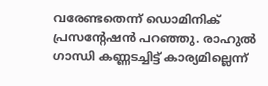വരേണ്ടതെന്ന് ഡൊമിനിക് പ്രസന്റേഷന്‍ പറഞ്ഞു. രാഹുല്‍ ഗാന്ധി കണ്ണടച്ചിട്ട് കാര്യമില്ലെന്ന്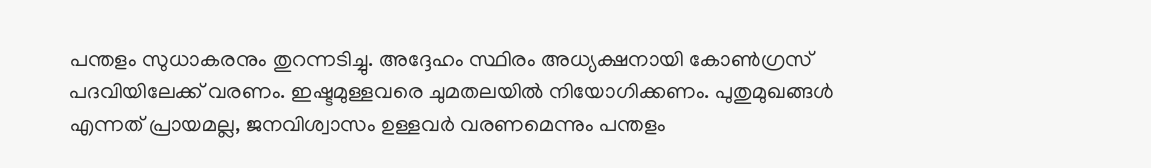പന്തളം സുധാകരനും തുറന്നടിച്ചു. അദ്ദേഹം സ്ഥിരം അധ്യക്ഷനായി കോണ്‍ഗ്രസ് പദവിയിലേക്ക് വരണം. ഇഷ്ടമുള്ളവരെ ചുമതലയില്‍ നിയോഗിക്കണം. പുതുമുഖങ്ങള്‍ എന്നത് പ്രായമല്ല, ജനവിശ്വാസം ഉള്ളവര്‍ വരണമെന്നും പന്തളം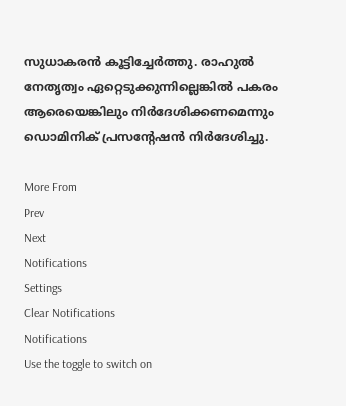സുധാകരന്‍ കൂട്ടിച്ചേര്‍ത്തു. രാഹുല്‍ നേതൃത്വം ഏറ്റെടുക്കുന്നില്ലെങ്കില്‍ പകരം ആരെയെങ്കിലും നിര്‍ദേശിക്കണമെന്നും ഡൊമിനിക് പ്രസന്റേഷന്‍ നിര്‍ദേശിച്ചു.

More From
Prev
Next
Notifications
Settings
Clear Notifications
Notifications
Use the toggle to switch on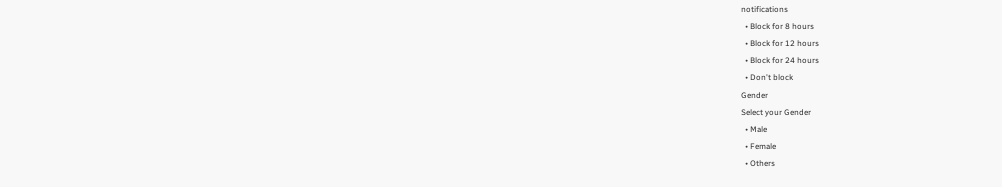notifications
  • Block for 8 hours
  • Block for 12 hours
  • Block for 24 hours
  • Don't block
Gender
Select your Gender
  • Male
  • Female
  • Others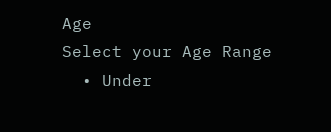Age
Select your Age Range
  • Under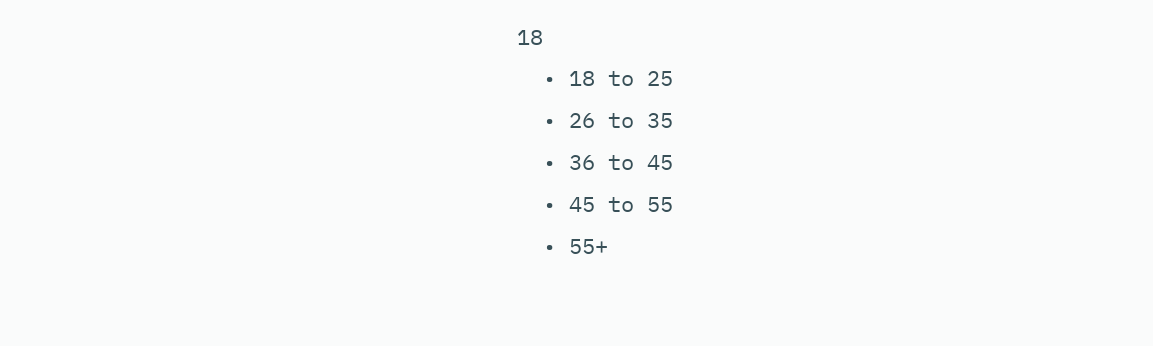18
  • 18 to 25
  • 26 to 35
  • 36 to 45
  • 45 to 55
  • 55+